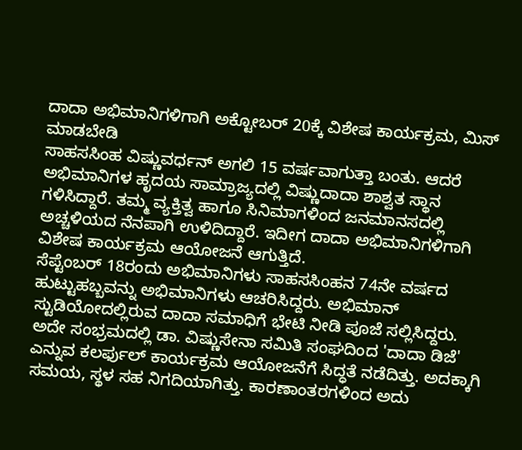ದಾದಾ ಅಭಿಮಾನಿಗಳಿಗಾಗಿ ಅಕ್ಟೋಬರ್ 20ಕ್ಕೆ ವಿಶೇಷ ಕಾರ್ಯಕ್ರಮ, ಮಿಸ್ ಮಾಡಬೇಡಿ
ಸಾಹಸಸಿಂಹ ವಿಷ್ಣುವರ್ಧನ್ ಅಗಲಿ 15 ವರ್ಷವಾಗುತ್ತಾ ಬಂತು. ಆದರೆ ಅಭಿಮಾನಿಗಳ ಹೃದಯ ಸಾಮ್ರಾಜ್ಯದಲ್ಲಿ ವಿಷ್ಣುದಾದಾ ಶಾಶ್ವತ ಸ್ಥಾನ ಗಳಿಸಿದ್ದಾರೆ. ತಮ್ಮ ವ್ಯಕ್ತಿತ್ವ ಹಾಗೂ ಸಿನಿಮಾಗಳಿಂದ ಜನಮಾನಸದಲ್ಲಿ ಅಚ್ಚಳಿಯದ ನೆನಪಾಗಿ ಉಳಿದಿದ್ದಾರೆ. ಇದೀಗ ದಾದಾ ಅಭಿಮಾನಿಗಳಿಗಾಗಿ ವಿಶೇಷ ಕಾರ್ಯಕ್ರಮ ಆಯೋಜನೆ ಆಗುತ್ತಿದೆ.
ಸೆಪ್ಟೆಂಬರ್ 18ರಂದು ಅಭಿಮಾನಿಗಳು ಸಾಹಸಸಿಂಹನ 74ನೇ ವರ್ಷದ ಹುಟ್ಟುಹಬ್ಬವನ್ನು ಅಭಿಮಾನಿಗಳು ಆಚರಿಸಿದ್ದರು. ಅಭಿಮಾನ್ ಸ್ಟುಡಿಯೋದಲ್ಲಿರುವ ದಾದಾ ಸಮಾಧಿಗೆ ಭೇಟಿ ನೀಡಿ ಪೂಜೆ ಸಲ್ಲಿಸಿದ್ದರು. ಅದೇ ಸಂಭ್ರಮದಲ್ಲಿ ಡಾ. ವಿಷ್ಣುಸೇನಾ ಸಮಿತಿ ಸಂಘದಿಂದ 'ದಾದಾ ಡಿಜೆ' ಎನ್ನುವ ಕಲರ್ಫುಲ್ ಕಾರ್ಯಕ್ರಮ ಆಯೋಜನೆಗೆ ಸಿದ್ಧತೆ ನಡೆದಿತ್ತು. ಅದಕ್ಕಾಗಿ ಸಮಯ, ಸ್ಥಳ ಸಹ ನಿಗದಿಯಾಗಿತ್ತು. ಕಾರಣಾಂತರಗಳಿಂದ ಅದು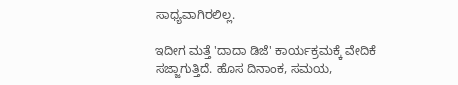ಸಾಧ್ಯವಾಗಿರಲಿಲ್ಲ.

ಇದೀಗ ಮತ್ತೆ 'ದಾದಾ ಡಿಜೆ' ಕಾರ್ಯಕ್ರಮಕ್ಕೆ ವೇದಿಕೆ ಸಜ್ಜಾಗುತ್ತಿದೆ. ಹೊಸ ದಿನಾಂಕ, ಸಮಯ,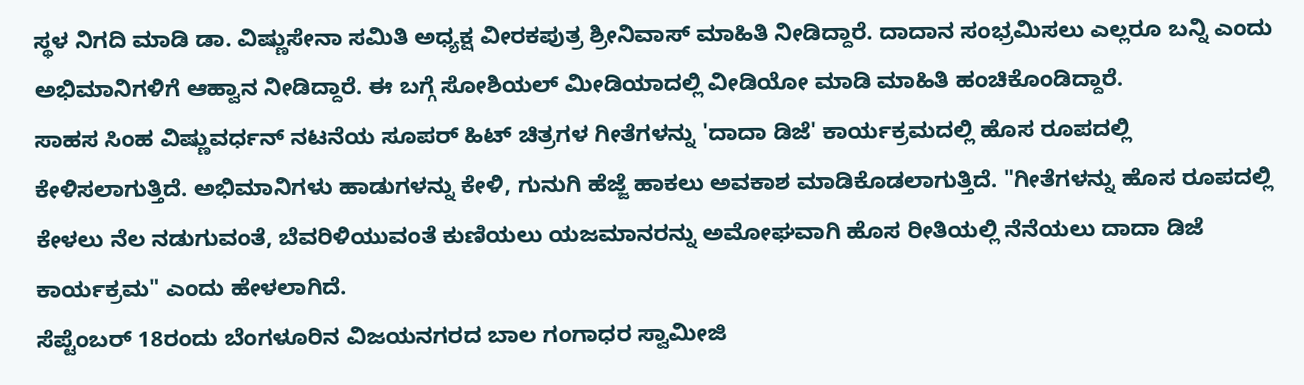ಸ್ಥಳ ನಿಗದಿ ಮಾಡಿ ಡಾ. ವಿಷ್ಣುಸೇನಾ ಸಮಿತಿ ಅಧ್ಯಕ್ಷ ವೀರಕಪುತ್ರ ಶ್ರೀನಿವಾಸ್ ಮಾಹಿತಿ ನೀಡಿದ್ದಾರೆ. ದಾದಾನ ಸಂಭ್ರಮಿಸಲು ಎಲ್ಲರೂ ಬನ್ನಿ ಎಂದು ಅಭಿಮಾನಿಗಳಿಗೆ ಆಹ್ವಾನ ನೀಡಿದ್ದಾರೆ. ಈ ಬಗ್ಗೆ ಸೋಶಿಯಲ್ ಮೀಡಿಯಾದಲ್ಲಿ ವೀಡಿಯೋ ಮಾಡಿ ಮಾಹಿತಿ ಹಂಚಿಕೊಂಡಿದ್ದಾರೆ.
ಸಾಹಸ ಸಿಂಹ ವಿಷ್ಣುವರ್ಧನ್ ನಟನೆಯ ಸೂಪರ್ ಹಿಟ್ ಚಿತ್ರಗಳ ಗೀತೆಗಳನ್ನು 'ದಾದಾ ಡಿಜೆ' ಕಾರ್ಯಕ್ರಮದಲ್ಲಿ ಹೊಸ ರೂಪದಲ್ಲಿ ಕೇಳಿಸಲಾಗುತ್ತಿದೆ. ಅಭಿಮಾನಿಗಳು ಹಾಡುಗಳನ್ನು ಕೇಳಿ, ಗುನುಗಿ ಹೆಜ್ಜೆ ಹಾಕಲು ಅವಕಾಶ ಮಾಡಿಕೊಡಲಾಗುತ್ತಿದೆ. "ಗೀತೆಗಳನ್ನು ಹೊಸ ರೂಪದಲ್ಲಿ ಕೇಳಲು ನೆಲ ನಡುಗುವಂತೆ, ಬೆವರಿಳಿಯುವಂತೆ ಕುಣಿಯಲು ಯಜಮಾನರನ್ನು ಅಮೋಘವಾಗಿ ಹೊಸ ರೀತಿಯಲ್ಲಿ ನೆನೆಯಲು ದಾದಾ ಡಿಜೆ ಕಾರ್ಯಕ್ರಮ" ಎಂದು ಹೇಳಲಾಗಿದೆ.
ಸೆಪ್ಟೆಂಬರ್ 18ರಂದು ಬೆಂಗಳೂರಿನ ವಿಜಯನಗರದ ಬಾಲ ಗಂಗಾಧರ ಸ್ವಾಮೀಜಿ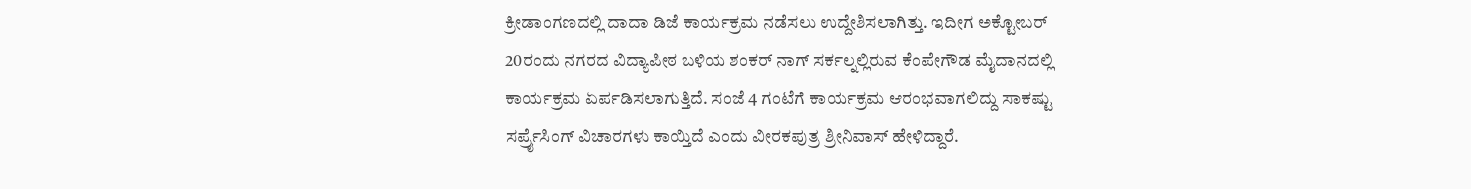ಕ್ರೀಡಾಂಗಣದಲ್ಲಿ ದಾದಾ ಡಿಜೆ ಕಾರ್ಯಕ್ರಮ ನಡೆಸಲು ಉದ್ದೇಶಿಸಲಾಗಿತ್ತು. ಇದೀಗ ಅಕ್ಟೋಬರ್ 20ರಂದು ನಗರದ ವಿದ್ಯಾಪೀಠ ಬಳಿಯ ಶಂಕರ್ ನಾಗ್ ಸರ್ಕಲ್ನಲ್ಲಿರುವ ಕೆಂಪೇಗೌಡ ಮೈದಾನದಲ್ಲಿ ಕಾರ್ಯಕ್ರಮ ಏರ್ಪಡಿಸಲಾಗುತ್ತಿದೆ. ಸಂಜೆ 4 ಗಂಟೆಗೆ ಕಾರ್ಯಕ್ರಮ ಆರಂಭವಾಗಲಿದ್ದು ಸಾಕಷ್ಟು ಸರ್ಪ್ರೈಸಿಂಗ್ ವಿಚಾರಗಳು ಕಾಯ್ತಿದೆ ಎಂದು ವೀರಕಪುತ್ರ ಶ್ರೀನಿವಾಸ್ ಹೇಳಿದ್ದಾರೆ.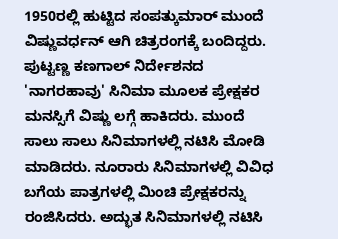1950ರಲ್ಲಿ ಹುಟ್ಟಿದ ಸಂಪತ್ಕುಮಾರ್ ಮುಂದೆ ವಿಷ್ಣುವರ್ಧನ್ ಆಗಿ ಚಿತ್ರರಂಗಕ್ಕೆ ಬಂದಿದ್ದರು. ಪುಟ್ಟಣ್ಣ ಕಣಗಾಲ್ ನಿರ್ದೇಶನದ 'ನಾಗರಹಾವು' ಸಿನಿಮಾ ಮೂಲಕ ಪ್ರೇಕ್ಷಕರ ಮನಸ್ಸಿಗೆ ವಿಷ್ಣು ಲಗ್ಗೆ ಹಾಕಿದರು. ಮುಂದೆ ಸಾಲು ಸಾಲು ಸಿನಿಮಾಗಳಲ್ಲಿ ನಟಿಸಿ ಮೋಡಿ ಮಾಡಿದರು. ನೂರಾರು ಸಿನಿಮಾಗಳಲ್ಲಿ ವಿವಿಧ ಬಗೆಯ ಪಾತ್ರಗಳಲ್ಲಿ ಮಿಂಚಿ ಪ್ರೇಕ್ಷಕರನ್ನು ರಂಜಿಸಿದರು. ಅದ್ಭುತ ಸಿನಿಮಾಗಳಲ್ಲಿ ನಟಿಸಿ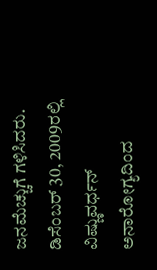ಜನಮೆಚ್ಚುಗೆ ಗಳಿಸಿದರು.
ಡಿಸೆಂಬರ್ 30, 2009ರಲ್ಲಿ ವಿಷ್ಣುವರ್ಧನ್ ಅನಾರೋಗ್ಯದಿಂದ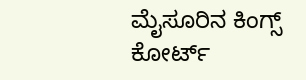ಮೈಸೂರಿನ ಕಿಂಗ್ಸ್ ಕೋರ್ಟ್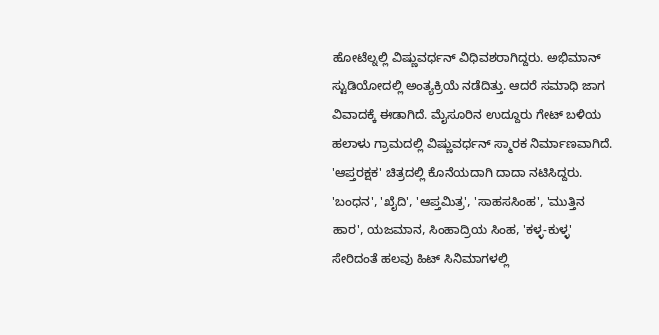ಹೋಟೆಲ್ನಲ್ಲಿ ವಿಷ್ಣುವರ್ಧನ್ ವಿಧಿವಶರಾಗಿದ್ದರು. ಅಭಿಮಾನ್ ಸ್ಟುಡಿಯೋದಲ್ಲಿ ಅಂತ್ಯಕ್ರಿಯೆ ನಡೆದಿತ್ತು. ಆದರೆ ಸಮಾಧಿ ಜಾಗ ವಿವಾದಕ್ಕೆ ಈಡಾಗಿದೆ. ಮೈಸೂರಿನ ಉದ್ದೂರು ಗೇಟ್ ಬಳಿಯ ಹಲಾಳು ಗ್ರಾಮದಲ್ಲಿ ವಿಷ್ಣುವರ್ಧನ್ ಸ್ಮಾರಕ ನಿರ್ಮಾಣವಾಗಿದೆ.
'ಆಪ್ತರಕ್ಷಕ' ಚಿತ್ರದಲ್ಲಿ ಕೊನೆಯದಾಗಿ ದಾದಾ ನಟಿಸಿದ್ದರು. 'ಬಂಧನ', 'ಖೈದಿ', 'ಆಪ್ತಮಿತ್ರ', 'ಸಾಹಸಸಿಂಹ', 'ಮುತ್ತಿನ ಹಾರ', ಯಜಮಾನ, ಸಿಂಹಾದ್ರಿಯ ಸಿಂಹ, 'ಕಳ್ಳ-ಕುಳ್ಳ' ಸೇರಿದಂತೆ ಹಲವು ಹಿಟ್ ಸಿನಿಮಾಗಳಲ್ಲಿ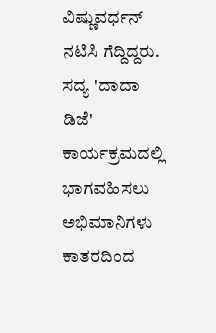ವಿಷ್ಣುವರ್ಧನ್ ನಟಿಸಿ ಗೆದ್ದಿದ್ದರು. ಸದ್ಯ 'ದಾದಾ ಡಿಜೆ' ಕಾರ್ಯಕ್ರಮದಲ್ಲಿ ಭಾಗವಹಿಸಲು ಅಭಿಮಾನಿಗಳು ಕಾತರದಿಂದ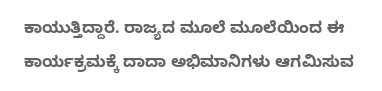ಕಾಯುತ್ತಿದ್ದಾರೆ. ರಾಜ್ಯದ ಮೂಲೆ ಮೂಲೆಯಿಂದ ಈ ಕಾರ್ಯಕ್ರಮಕ್ಕೆ ದಾದಾ ಅಭಿಮಾನಿಗಳು ಆಗಮಿಸುವ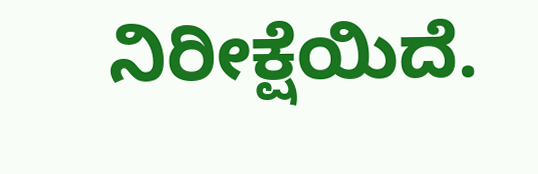ನಿರೀಕ್ಷೆಯಿದೆ.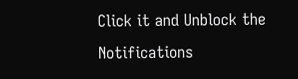Click it and Unblock the Notifications